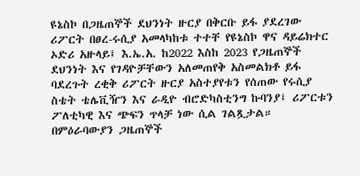ዩኔስኮ በጋዜጠኞች ደህንነት ዙርያ በቅርቡ ይፋ ያደረገው ሪፖርት በፀረ-ሩሲያ አመላካከቱ ተተቸ የዩኔስኮ ዋና ዳይሬክተር ኦድሪ አዙላይ፤ እ.ኤ.አ. ከ2022 እስከ 2023 የጋዜጠኞች ደህንነት እና የገዳዮቻቸውን አለመጠየቅ አስመልክቶ ይፋ ባደረጉት ረቂቅ ሪፖርት ዙርያ አስተያየቱን የሰጠው የሩሲያ ስቴት ቴሌቪዥን እና ራዲዮ ብሮድካስቲንግ ኩባንያ፤ ሪፖርቱን ፖለቲካዊ እና ጭፍን ጥላቻ ነው ሲል ገልጿታል። በምዕራባውያን ጋዜጠኞች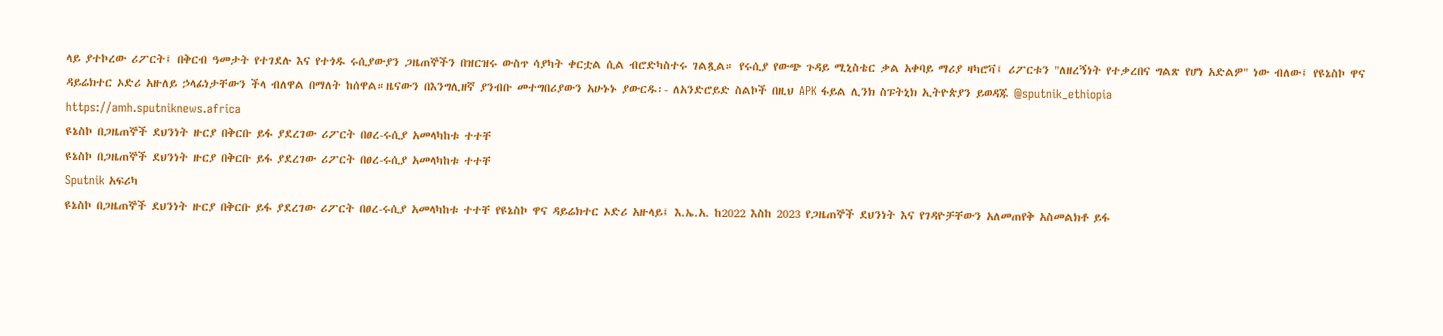ላይ ያተኮረው ሪፖርት፤ በቅርብ ዓመታት የተገደሉ እና የተጎዱ ሩሲያውያን ጋዜጠኞችን በዝርዝሩ ውስጥ ሳያካት ቀርቷል ሲል ብሮድካስተሩ ገልጿል። የሩሲያ የውጭ ጉዳይ ሚኒስቴር ቃል አቀባይ ማሪያ ዛካሮቫ፤ ሪፖርቱን "ለዘረኝነት የተቃረበና ግልጽ የሆነ አድልዎ" ነው ብለው፤ የዩኔስኮ ዋና ዳይሬክተር ኦድሪ አዙለይ ኃላፊነታቸውን ችላ ብለዋል በማለት ከሰዋል።ዜናውን በእንግሊዘኛ ያንብቡ መተግበሪያውን አሁኑኑ ያውርዱ፡- ለአንድሮይድ ስልኮች በዚህ APK ፋይል ሊንክ ስፑትኒክ ኢትዮጵያን ይወዳጁ @sputnik_ethiopia
https://amh.sputniknews.africa
ዩኔስኮ በጋዜጠኞች ደህንነት ዙርያ በቅርቡ ይፋ ያደረገው ሪፖርት በፀረ-ሩሲያ አመላካከቱ ተተቸ
ዩኔስኮ በጋዜጠኞች ደህንነት ዙርያ በቅርቡ ይፋ ያደረገው ሪፖርት በፀረ-ሩሲያ አመላካከቱ ተተቸ
Sputnik አፍሪካ
ዩኔስኮ በጋዜጠኞች ደህንነት ዙርያ በቅርቡ ይፋ ያደረገው ሪፖርት በፀረ-ሩሲያ አመላካከቱ ተተቸ የዩኔስኮ ዋና ዳይሬክተር ኦድሪ አዙላይ፤ እ.ኤ.አ. ከ2022 እስከ 2023 የጋዜጠኞች ደህንነት እና የገዳዮቻቸውን አለመጠየቅ አስመልክቶ ይፋ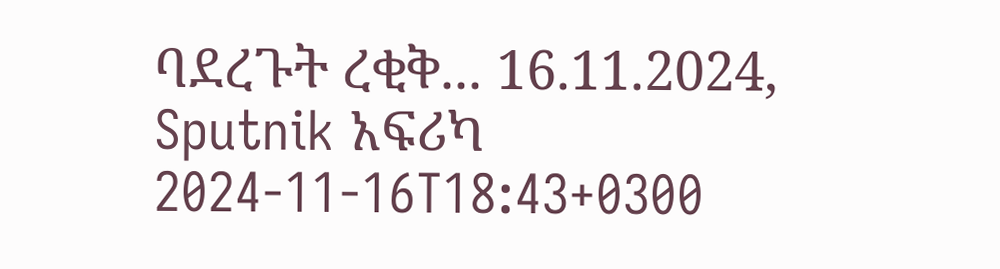ባደረጉት ረቂቅ... 16.11.2024, Sputnik አፍሪካ
2024-11-16T18:43+0300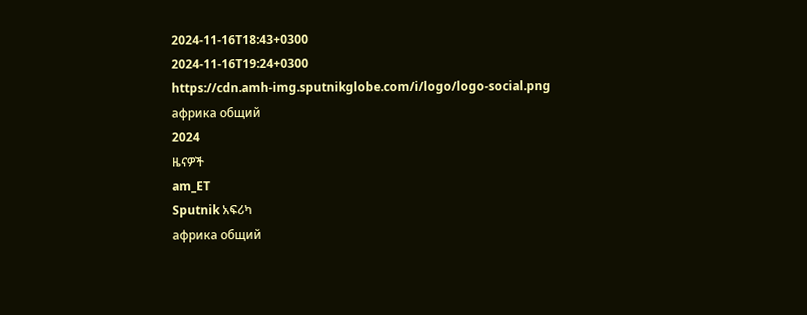2024-11-16T18:43+0300
2024-11-16T19:24+0300
https://cdn.amh-img.sputnikglobe.com/i/logo/logo-social.png
африка общий
2024
ዜናዎች
am_ET
Sputnik አፍሪካ
африка общий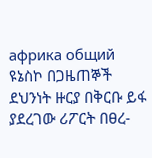африка общий
ዩኔስኮ በጋዜጠኞች ደህንነት ዙርያ በቅርቡ ይፋ ያደረገው ሪፖርት በፀረ-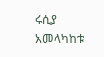ሩሲያ አመላካከቱ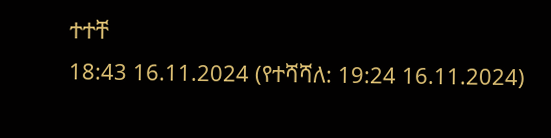ተተቸ
18:43 16.11.2024 (የተሻሻለ: 19:24 16.11.2024)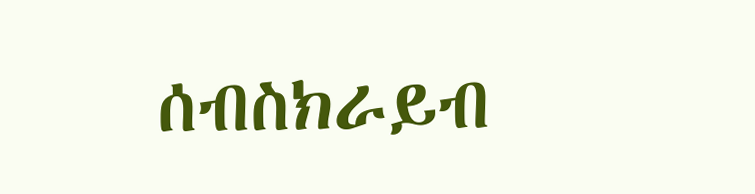ሰብስክራይብ